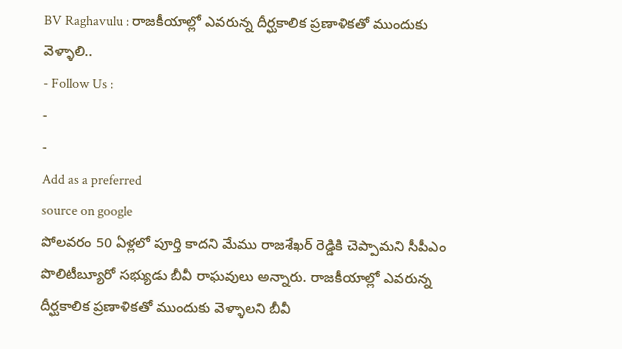BV Raghavulu : రాజకీయాల్లో ఎవరున్న దీర్ఘకాలిక ప్రణాళికతో ముందుకు వెళ్ళాలి..
- Follow Us :
-
-
Add as a preferred
source on google
పోలవరం 50 ఏళ్లలో పూర్తి కాదని మేము రాజశేఖర్ రెడ్డికి చెప్పామని సీపీఎం పొలిటీబ్యూరో సభ్యుడు బీవీ రాఘవులు అన్నారు. రాజకీయాల్లో ఎవరున్న దీర్ఘకాలిక ప్రణాళికతో ముందుకు వెళ్ళాలని బీవీ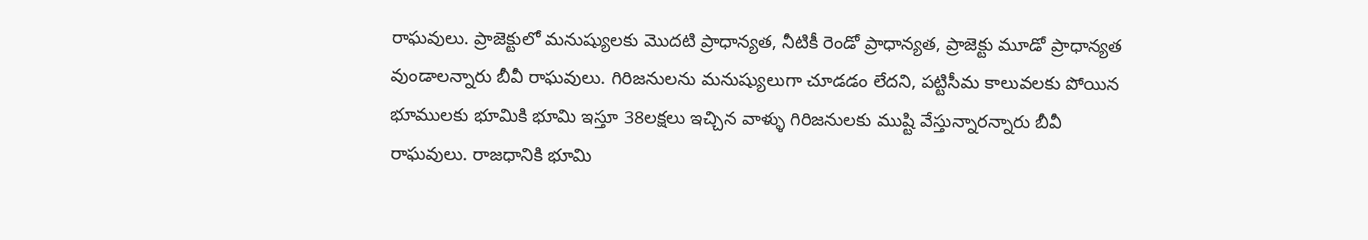రాఘవులు. ప్రాజెక్టులో మనుష్యులకు మొదటి ప్రాధాన్యత, నీటికీ రెండో ప్రాధాన్యత, ప్రాజెక్టు మూడో ప్రాధాన్యత వుండాలన్నారు బీవీ రాఘవులు. గిరిజనులను మనుష్యులుగా చూడడం లేదని, పట్టిసీమ కాలువలకు పోయిన భూములకు భూమికి భూమి ఇస్తూ 38లక్షలు ఇచ్చిన వాళ్ళు గిరిజనులకు ముష్టి వేస్తున్నారన్నారు బీవీ రాఘవులు. రాజధానికి భూమి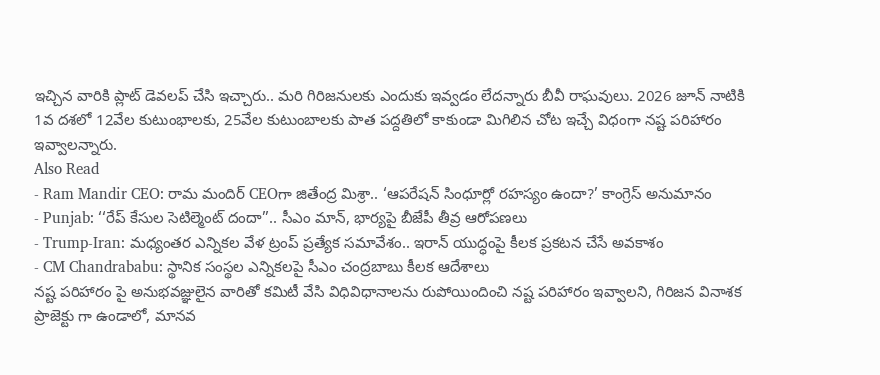ఇచ్చిన వారికి ప్లాట్ డెవలప్ చేసి ఇచ్చారు.. మరి గిరిజనులకు ఎందుకు ఇవ్వడం లేదన్నారు బీవీ రాఘవులు. 2026 జూన్ నాటికి 1వ దశలో 12వేల కుటుంభాలకు, 25వేల కుటుంబాలకు పాత పద్దతిలో కాకుండా మిగిలిన చోట ఇచ్చే విధంగా నష్ట పరిహారం ఇవ్వాలన్నారు.
Also Read
- Ram Mandir CEO: రామ మందిర్ CEOగా జితేంద్ర మిశ్రా.. ‘ఆపరేషన్ సింధూర్లో రహస్యం ఉందా?’ కాంగ్రెస్ అనుమానం
- Punjab: ‘‘రేప్ కేసుల సెటిల్మెంట్ దందా’’.. సీఎం మాన్, భార్యపై బీజేపీ తీవ్ర ఆరోపణలు
- Trump-Iran: మధ్యంతర ఎన్నికల వేళ ట్రంప్ ప్రత్యేక సమావేశం.. ఇరాన్ యుద్ధంపై కీలక ప్రకటన చేసే అవకాశం
- CM Chandrababu: స్థానిక సంస్థల ఎన్నికలపై సీఎం చంద్రబాబు కీలక ఆదేశాలు
నష్ట పరిహారం పై అనుభవజ్ఞులైన వారితో కమిటీ వేసి విధివిధానాలను రుపోయిందించి నష్ట పరిహారం ఇవ్వాలని, గిరిజన వినాశక ప్రాజెక్టు గా ఉండాలో, మానవ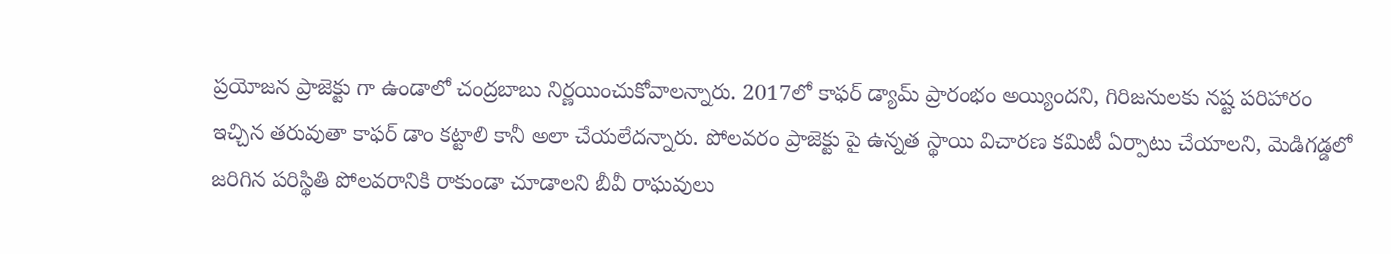ప్రయోజన ప్రాజెక్టు గా ఉండాలో చంద్రబాబు నిర్ణయించుకోవాలన్నారు. 2017లో కాఫర్ డ్యామ్ ప్రారంభం అయ్యిందని, గిరిజనులకు నష్ట పరిహారం ఇచ్చిన తరువుతా కాఫర్ డాం కట్టాలి కానీ అలా చేయలేదన్నారు. పోలవరం ప్రాజెక్టు పై ఉన్నత స్థాయి విచారణ కమిటీ ఏర్పాటు చేయాలని, మెడిగడ్డలో జరిగిన పరిస్థితి పోలవరానికి రాకుండా చూడాలని బీవీ రాఘవులు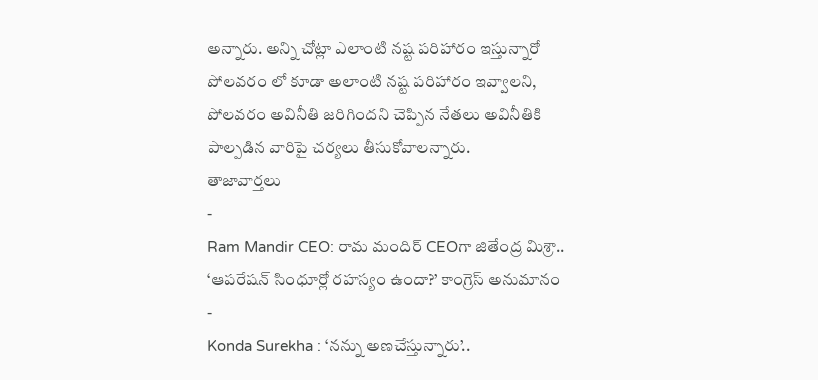అన్నారు. అన్ని చోట్లా ఎలాంటి నష్ట పరిహారం ఇస్తున్నారో పోలవరం లో కూడా అలాంటి నష్ట పరిహారం ఇవ్వాలని, పోలవరం అవినీతి జరిగిందని చెప్పిన నేతలు అవినీతికి పాల్పడిన వారిపై చర్యలు తీసుకోవాలన్నారు.
తాజావార్తలు
-
Ram Mandir CEO: రామ మందిర్ CEOగా జితేంద్ర మిశ్రా.. ‘ఆపరేషన్ సింధూర్లో రహస్యం ఉందా?’ కాంగ్రెస్ అనుమానం
-
Konda Surekha : ‘నన్ను అణచేస్తున్నారు’..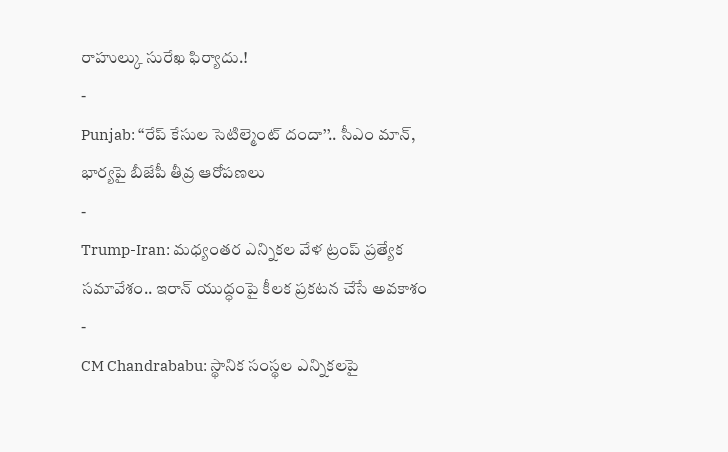రాహుల్కు సురేఖ ఫిర్యాదు.!
-
Punjab: ‘‘రేప్ కేసుల సెటిల్మెంట్ దందా’’.. సీఎం మాన్, భార్యపై బీజేపీ తీవ్ర ఆరోపణలు
-
Trump-Iran: మధ్యంతర ఎన్నికల వేళ ట్రంప్ ప్రత్యేక సమావేశం.. ఇరాన్ యుద్ధంపై కీలక ప్రకటన చేసే అవకాశం
-
CM Chandrababu: స్థానిక సంస్థల ఎన్నికలపై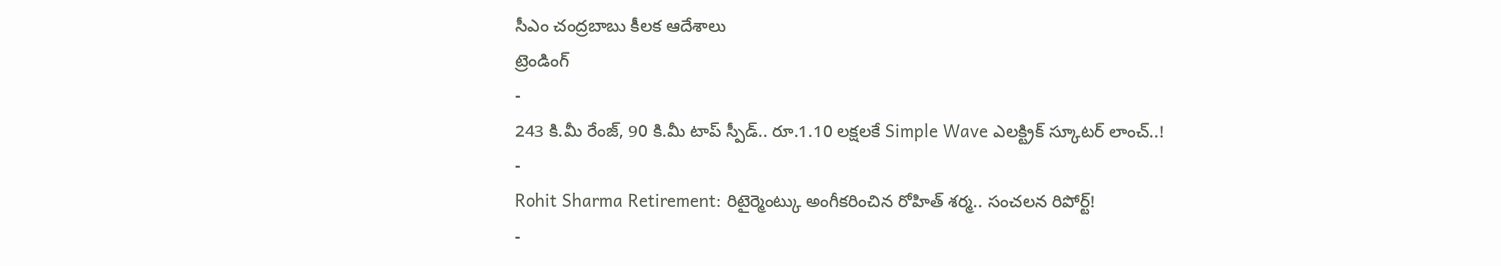సీఎం చంద్రబాబు కీలక ఆదేశాలు
ట్రెండింగ్
-
243 కి.మీ రేంజ్, 90 కి.మీ టాప్ స్పీడ్.. రూ.1.10 లక్షలకే Simple Wave ఎలక్ట్రిక్ స్కూటర్ లాంచ్..!
-
Rohit Sharma Retirement: రిటైర్మెంట్కు అంగీకరించిన రోహిత్ శర్మ.. సంచలన రిపోర్ట్!
-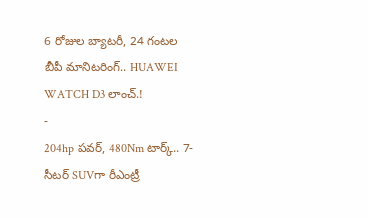6 రోజుల బ్యాటరీ, 24 గంటల బీపీ మానిటరింగ్.. HUAWEI WATCH D3 లాంచ్.!
-
204hp పవర్, 480Nm టార్క్.. 7-సీటర్ SUVగా రీఎంట్రీ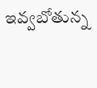ఇవ్వబోతున్న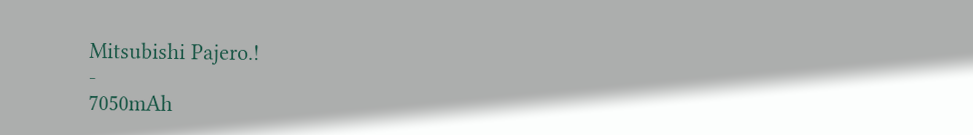Mitsubishi Pajero.!
-
7050mAh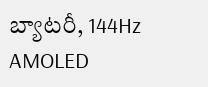బ్యాటరీ, 144Hz AMOLED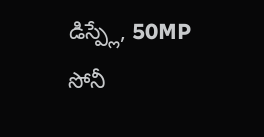డిస్ప్లే, 50MP సోనీ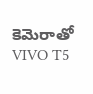కెమెరాతో VIVO T5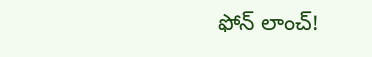ఫోన్ లాంచ్!